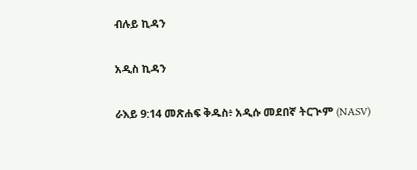ብሉይ ኪዳን

አዲስ ኪዳን

ራእይ 9:14 መጽሐፍ ቅዱስ፥ አዲሱ መደበኛ ትርጒም (NASV)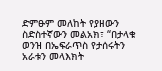ድምፁም መለከት የያዘውን ስድስተኛውን መልአክ፣ “በታላቁ ወንዝ በኤፍራጥስ የታሰሩትን አራቱን መላእክት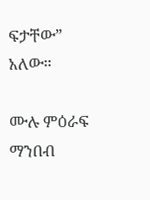ፍታቸው” አለው።

ሙሉ ምዕራፍ ማንበብ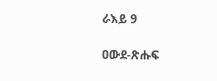ራእይ 9

ዐውደ-ጽሑፍ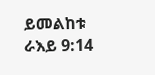ይመልከቱ ራእይ 9:14